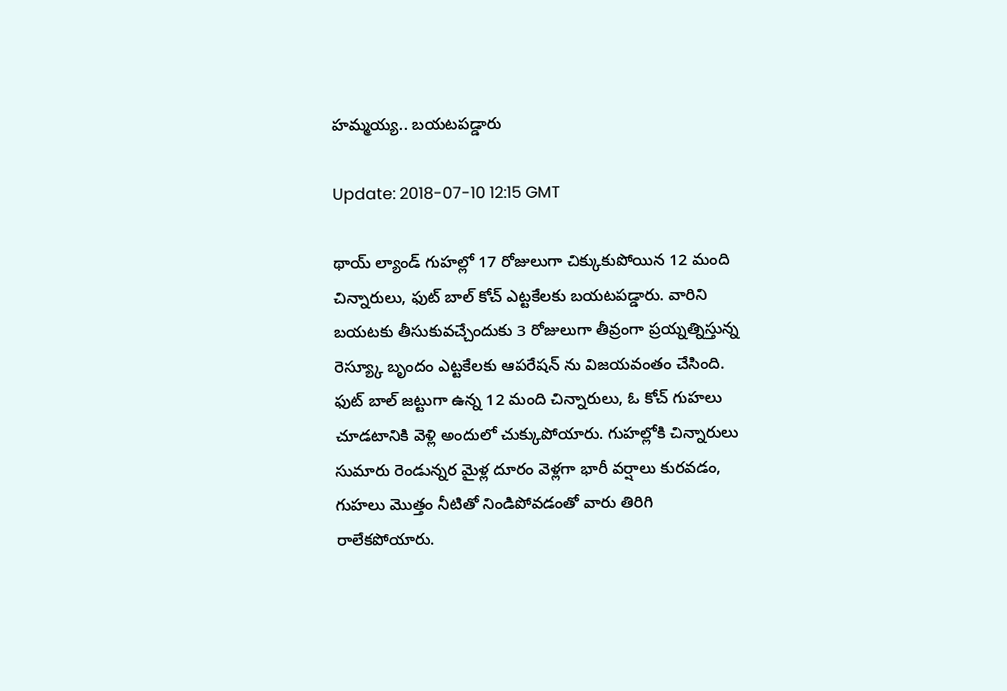హమ్మయ్య.. బయటపడ్డారు

Update: 2018-07-10 12:15 GMT

థాయ్ ల్యాండ్ గుహల్లో 17 రోజులుగా చిక్కుకుపోయిన 12 మంది చిన్నారులు, ఫుట్ బాల్ కోచ్ ఎట్టకేలకు బయటపడ్డారు. వారిని బయటకు తీసుకువచ్చేందుకు 3 రోజులుగా తీవ్రంగా ప్రయ్నత్నిస్తున్న రెస్య్కూ బృందం ఎట్టకేలకు ఆపరేషన్ ను విజయవంతం చేసింది. ఫుట్ బాల్ జట్టుగా ఉన్న 12 మంది చిన్నారులు, ఓ కోచ్ గుహలు చూడటానికి వెళ్లి అందులో చుక్కుపోయారు. గుహల్లోకి చిన్నారులు సుమారు రెండున్నర మైళ్ల దూరం వెళ్లగా భారీ వర్షాలు కురవడం, గుహలు మొత్తం నీటితో నిండిపోవడంతో వారు తిరిగి రాలేకపోయారు.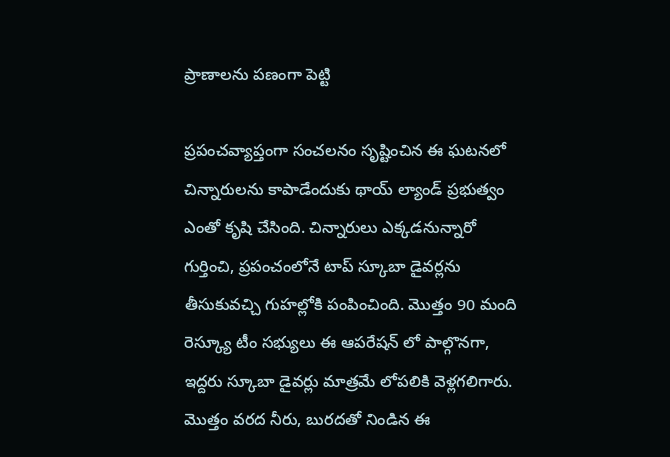ప్రాణాలను పణంగా పెట్టి

ప్రపంచవ్యాప్తంగా సంచలనం సృష్టించిన ఈ ఘటనలో చిన్నారులను కాపాడేందుకు థాయ్ ల్యాండ్ ప్రభుత్వం ఎంతో కృషి చేసింది. చిన్నారులు ఎక్కడనున్నారో గుర్తించి, ప్రపంచంలోనే టాప్ స్కూబా డైవర్లను తీసుకువచ్చి గుహల్లోకి పంపించింది. మొత్తం 90 మంది రెస్క్యూ టీం సభ్యులు ఈ ఆపరేషన్ లో పాల్గొనగా, ఇద్దరు స్కూబా డైవర్లు మాత్రమే లోపలికి వెళ్లగలిగారు. మొత్తం వరద నీరు, బురదతో నిండిన ఈ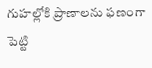గుహల్లోకి ప్రాణాలను ఫణంగా పెట్టి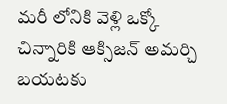మరీ లోనికి వెళ్లి ఒక్కో చిన్నారికి ఆక్సిజన్ అమర్చి బయటకు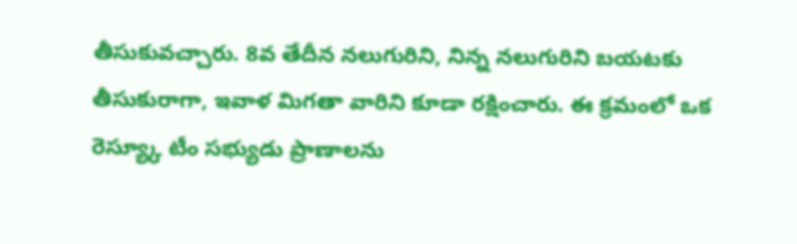తీసుకువచ్చారు. 8వ తేదీన నలుగురిని, నిన్న నలుగురిని బయటకు తీసుకురాగా, ఇవాళ మిగతా వారిని కూడా రక్షించారు. ఈ క్రమంలో ఒక రెస్య్కూ టీం సభ్యుడు ప్రాణాలను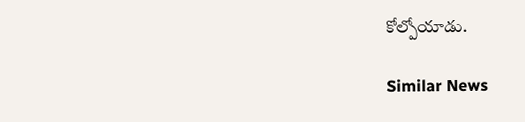కోల్పోయాడు.

Similar News